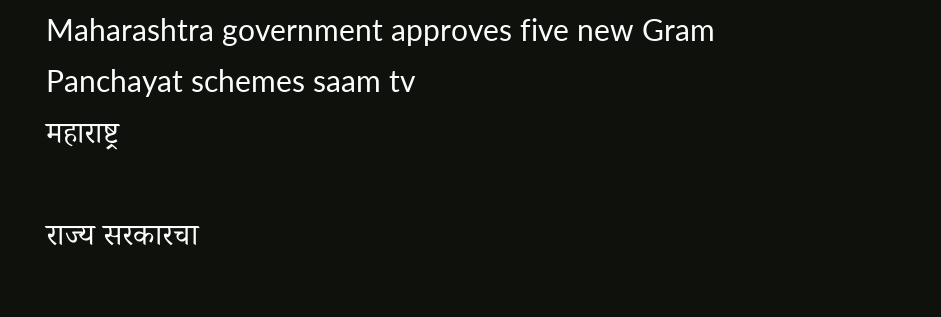Maharashtra government approves five new Gram Panchayat schemes saam tv
महाराष्ट्र

राज्य सरकारचा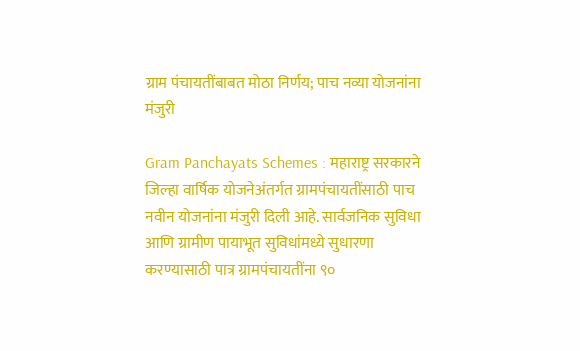ग्राम पंचायतींबाबत मोठा निर्णय; पाच नव्या योजनांना मंजुरी

Gram Panchayats Schemes : महाराष्ट्र सरकारने जिल्हा वार्षिक योजनेअंतर्गत ग्रामपंचायतींसाठी पाच नवीन योजनांना मंजुरी दिली आहे. सार्वजनिक सुविधा आणि ग्रामीण पायाभूत सुविधांमध्ये सुधारणा करण्यासाठी पात्र ग्रामपंचायतींना ९०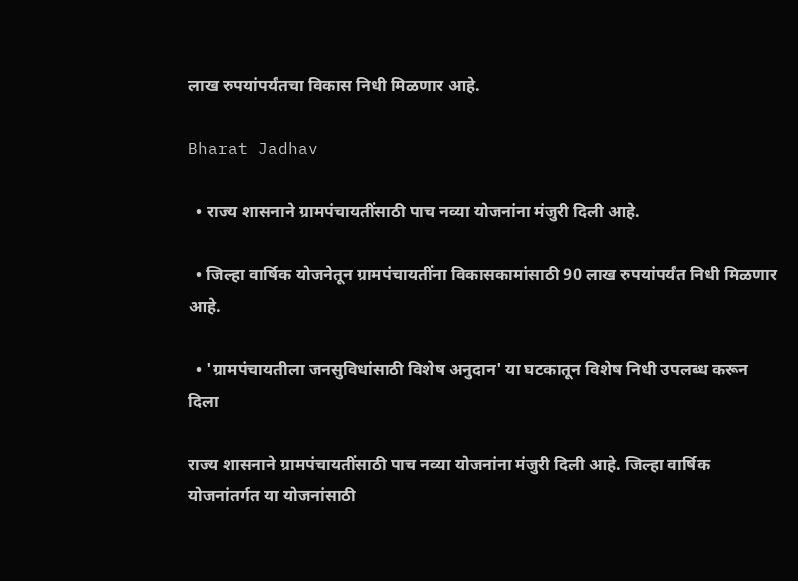लाख रुपयांपर्यंतचा विकास निधी मिळणार आहे.

Bharat Jadhav

  • राज्य शासनाने ग्रामपंचायतींसाठी पाच नव्या योजनांना मंजुरी दिली आहे.

  • जिल्हा वार्षिक योजनेतून ग्रामपंचायतींना विकासकामांसाठी 90 लाख रुपयांपर्यंत निधी मिळणार आहे.

  • 'ग्रामपंचायतीला जनसुविधांसाठी विशेष अनुदान' या घटकातून विशेष निधी उपलब्ध करून दिला

राज्य शासनाने ग्रामपंचायतींसाठी पाच नव्या योजनांना मंजुरी दिली आहे. जिल्हा वार्षिक योजनांतर्गत या योजनांसाठी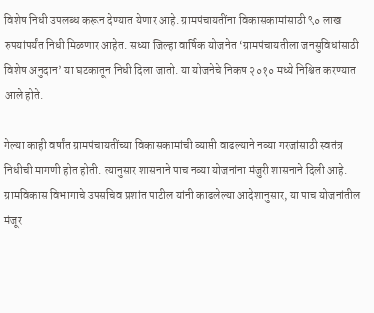विशेष निधी उपलब्ध करून देण्यात येणार आहे. ग्रामपंचायतींना विकासकामांसाठी ९० लाख रुपयांपर्यंत निधी मिळणार आहेत. सध्या जिल्हा वार्षिक योजनेत ‘ग्रामपंचायतीला जनसुविधांसाठी विशेष अनुदान’ या घटकातून निधी दिला जातो. या योजनेचे निकष २०१० मध्ये निश्चित करण्यात आले होते.

गेल्या काही वर्षांत ग्रामपंचायतींच्या विकासकामांची व्याप्ती वाढल्याने नव्या गरजांसाठी स्वतंत्र निधीची मागणी होत होती. त्यानुसार शासनाने पाच नव्या योजनांना मंजुरी शासनाने दिली आहे. ग्रामविकास विभागाचे उपसचिव प्रशांत पाटील यांनी काढलेल्या आदेशानुसार, या पाच योजनांतील मंजूर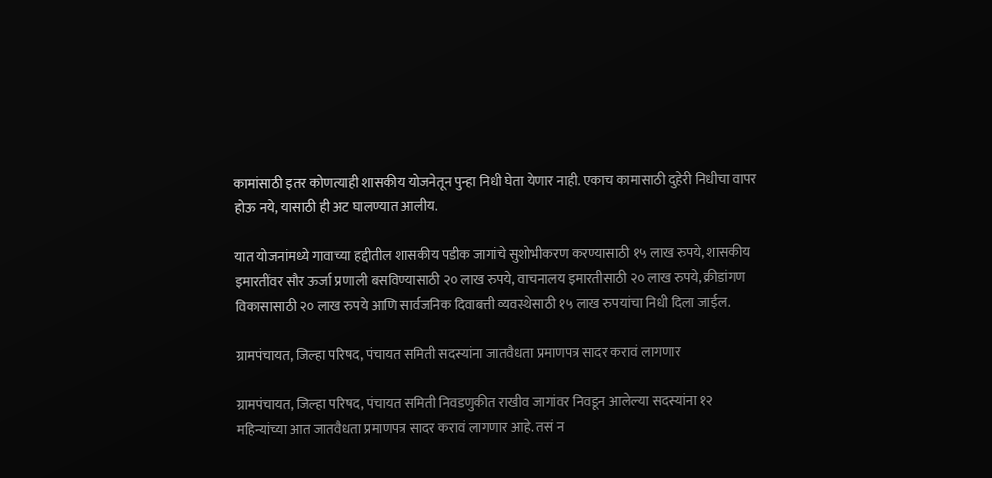कामांसाठी इतर कोणत्याही शासकीय योजनेतून पुन्हा निधी घेता येणार नाही. एकाच कामासाठी दुहेरी निधीचा वापर होऊ नये, यासाठी ही अट घालण्यात आलीय.

यात योजनांमध्ये गावाच्या हद्दीतील शासकीय पडीक जागांचे सुशोभीकरण करण्यासाठी १५ लाख रुपये, शासकीय इमारतींवर सौर ऊर्जा प्रणाली बसविण्यासाठी २० लाख रुपये, वाचनालय इमारतीसाठी २० लाख रुपये, क्रीडांगण विकासासाठी २० लाख रुपये आणि सार्वजनिक दिवाबत्ती व्यवस्थेसाठी १५ लाख रुपयांचा निधी दिला जाईल.

ग्रामपंचायत, जिल्हा परिषद, पंचायत समिती सदस्यांना जातवैधता प्रमाणपत्र सादर करावं लागणार

ग्रामपंचायत, जिल्हा परिषद, पंचायत समिती निवडणुकीत राखीव जागांवर निवडून आलेल्या सदस्यांना १२ महिन्यांच्या आत जातवैधता प्रमाणपत्र सादर करावं लागणार आहे. तसं न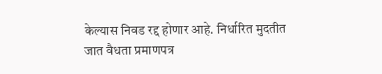केल्यास निवड रद्द होणार आहे. निर्धारित मुदतीत जात वैधता प्रमाणपत्र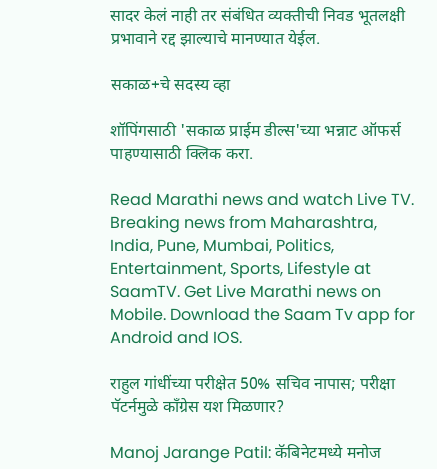सादर केलं नाही तर संबंधित व्यक्तीची निवड भूतलक्षी प्रभावाने रद्द झाल्याचे मानण्यात येईल.

सकाळ+चे सदस्य व्हा

शॉपिंगसाठी 'सकाळ प्राईम डील्स'च्या भन्नाट ऑफर्स पाहण्यासाठी क्लिक करा.

Read Marathi news and watch Live TV. Breaking news from Maharashtra, India, Pune, Mumbai, Politics, Entertainment, Sports, Lifestyle at SaamTV. Get Live Marathi news on Mobile. Download the Saam Tv app for Android and IOS.

राहुल गांधींच्या परीक्षेत 50% सचिव नापास; परीक्षा पॅटर्नमुळे काँग्रेस यश मिळणार?

Manoj Jarange Patil: कॅबिनेटमध्ये मनोज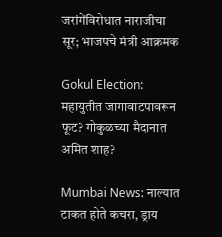जरांगेंविरोधात नाराजीचा सूर; भाजपचे मंत्री आक्रमक

Gokul Election: महायुतीत जागावाटपावरून फूट? गोकुळच्या मैदानात अमित शाह?

Mumbai News: नाल्यात टाकत होते कचरा, ड्राय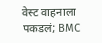वेस्ट वाहनाला पकडलं; BMC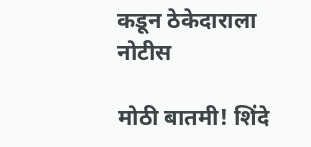कडून ठेकेदाराला नोटीस

मोठी बातमी! शिंदे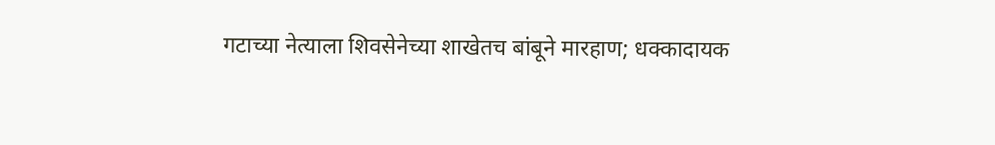गटाच्या नेत्याला शिवसेनेच्या शाखेतच बांबूने मारहाण; धक्कादायक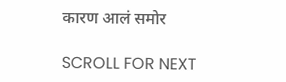कारण आलं समोर

SCROLL FOR NEXT